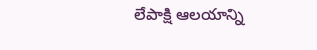లేపాక్షి ఆలయాన్ని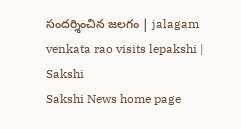సందర్శించిన జలగం | jalagam venkata rao visits lepakshi | Sakshi
Sakshi News home page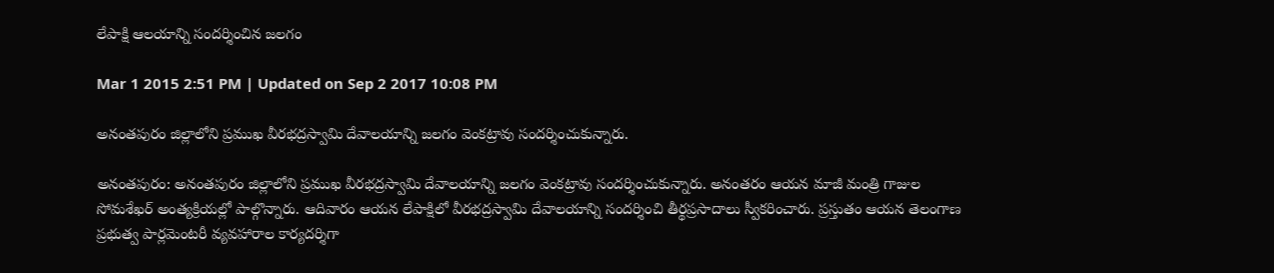లేపాక్షి ఆలయాన్ని సందర్శించిన జలగం

Mar 1 2015 2:51 PM | Updated on Sep 2 2017 10:08 PM

అనంతపురం జిల్లాలోని ప్రముఖ వీరభద్రస్వామి దేవాలయాన్ని జలగం వెంకట్రావు సందర్శించుకున్నారు.

అనంతపురం: అనంతపురం జిల్లాలోని ప్రముఖ వీరభద్రస్వామి దేవాలయాన్ని జలగం వెంకట్రావు సందర్శించుకున్నారు. అనంతరం ఆయన మాజీ మంత్రి గాజుల సోమశేఖర్ అంత్యక్రియల్లో పాల్గొన్నారు. ఆదివారం ఆయన లేపాక్షిలో వీరభద్రస్వామి దేవాలయాన్ని సందర్శించి తీర్థప్రసాదాలు స్వీకరించారు. ప్రస్తుతం ఆయన తెలంగాణ ప్రభుత్వ పార్లమెంటరీ వ్యవహారాల కార్యదర్శిగా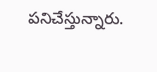పనిచేస్తున్నారు.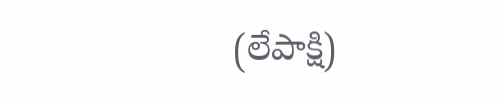(లేపాక్షి)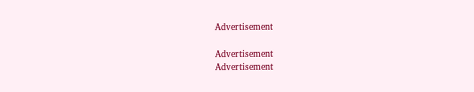Advertisement

Advertisement
Advertisement